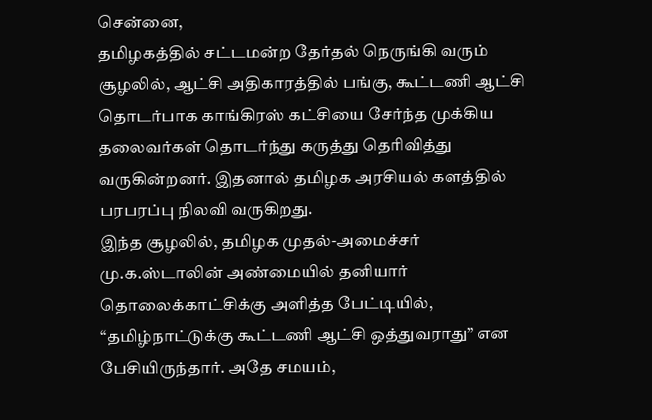சென்னை,
தமிழகத்தில் சட்டமன்ற தேர்தல் நெருங்கி வரும் சூழலில், ஆட்சி அதிகாரத்தில் பங்கு, கூட்டணி ஆட்சி தொடர்பாக காங்கிரஸ் கட்சியை சேர்ந்த முக்கிய தலைவர்கள் தொடர்ந்து கருத்து தெரிவித்து வருகின்றனர். இதனால் தமிழக அரசியல் களத்தில் பரபரப்பு நிலவி வருகிறது.
இந்த சூழலில், தமிழக முதல்-அமைச்சர் மு.க.ஸ்டாலின் அண்மையில் தனியார் தொலைக்காட்சிக்கு அளித்த பேட்டியில், “தமிழ்நாட்டுக்கு கூட்டணி ஆட்சி ஒத்துவராது” என பேசியிருந்தார். அதே சமயம்,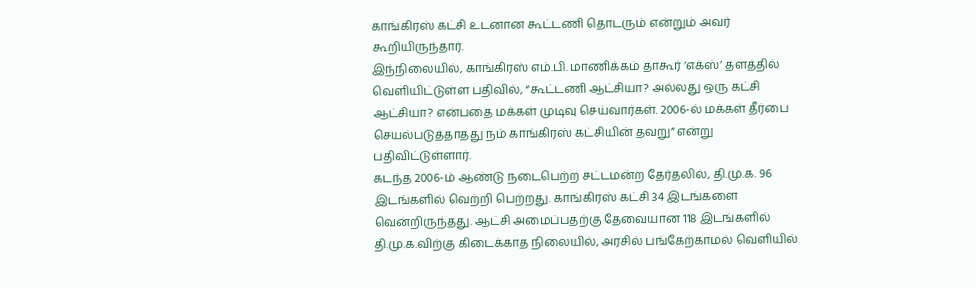காங்கிரஸ் கட்சி உடனான கூட்டணி தொடரும் என்றும் அவர் கூறியிருந்தார்.
இந்நிலையில், காங்கிரஸ் எம்.பி. மாணிக்கம் தாகூர் ‘எக்ஸ்’ தளத்தில் வெளியிட்டுள்ள பதிவில், “கூட்டணி ஆட்சியா? அல்லது ஒரு கட்சி ஆட்சியா? என்பதை மக்கள் முடிவு செய்வார்கள். 2006-ல் மக்கள் தீர்பை செயல்படுத்தாதது நம் காங்கிரஸ் கட்சியின் தவறு” என்று பதிவிட்டுள்ளார்.
கடந்த 2006-ம் ஆண்டு நடைபெற்ற சட்டமன்ற தேர்தலில், தி.மு.க. 96 இடங்களில் வெற்றி பெற்றது. காங்கிரஸ் கட்சி 34 இடங்களை வென்றிருந்தது. ஆட்சி அமைப்பதற்கு தேவையான 118 இடங்களில் தி.மு.க.விற்கு கிடைக்காத நிலையில், அரசில் பங்கேற்காமல் வெளியில்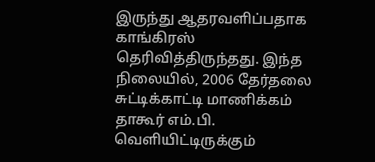இருந்து ஆதரவளிப்பதாக காங்கிரஸ் தெரிவித்திருந்தது. இந்த நிலையில், 2006 தேர்தலை சுட்டிக்காட்டி மாணிக்கம் தாகூர் எம்.பி. வெளியிட்டிருக்கும்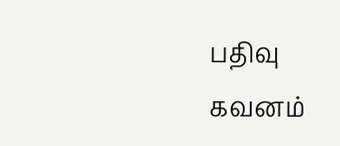பதிவு கவனம்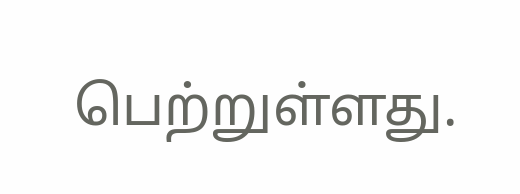பெற்றுள்ளது.